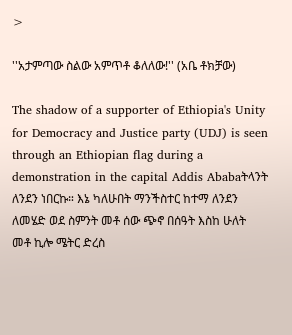>

''አታምጣው ስልው አምጥቶ ቆለለው!'' (አቤ ቶክቻው)

The shadow of a supporter of Ethiopia's Unity for Democracy and Justice party (UDJ) is seen through an Ethiopian flag during a demonstration in the capital Addis Ababaትላንት ለንደን ነበርኩ። እኔ ካለሁበት ማንችስተር ከተማ ለንደን ለመሄድ ወደ ስምንት መቶ ሰው ጭኖ በሰዓት እስከ ሁለት መቶ ኪሎ ሜትር ድረስ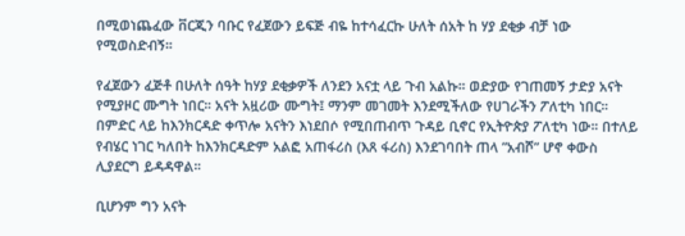በሚወነጨፈው ቨርጂን ባቡር የፈጀውን ይፍጅ ብዬ ከተሳፈርኩ ሁለት ሰአት ከ ሃያ ደቂቃ ብቻ ነው የሚወስድብኝ።

የፈጀውን ፈጅቶ በሁለት ሰዓት ከሃያ ደቂቃዎች ለንደን አናቷ ላይ ጉብ አልኩ። ወድያው የገጠመኝ ታድያ አናት የሚያዞር ሙግት ነበር። አናት አዟሪው ሙግት፤ ማንም መገመት እንደሚችለው የሀገራችን ፖለቲካ ነበር። በምድር ላይ ከእንክርዳድ ቀጥሎ አናትን እነደበሶ የሚበጠብጥ ጉዳይ ቢኖር የኢትዮጵያ ፖለቲካ ነው። በተለይ የብሄር ነገር ካለበት ከእንክርዳድም አልፎ አጠፋሪስ (እጸ ፋሪስ) እንደገባበት ጠላ ”አብሾ” ሆኖ ቀውስ ሊያደርግ ይዳዳዋል።

ቢሆንም ግን አናት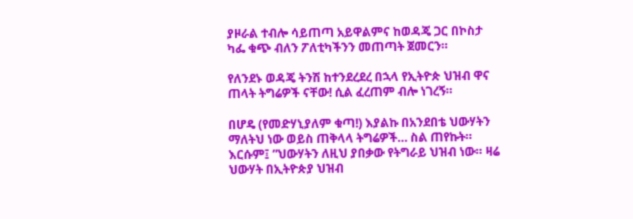ያዞራል ተብሎ ሳይጠጣ አይዋልምና ከወዳጄ ጋር በኮስታ ካፌ ቁጭ ብለን ፖለቲካችንን መጠጣት ጀመርን።

የለንደኑ ወዳጄ ትንሽ ከተንደረደረ በኋላ የኢትዮጵ ህዝብ ዋና ጠላት ትግሬዎች ናቸው! ሲል ፈረጠም ብሎ ነገረኝ።

በሆዴ (የመድሃኒያለም ቁጣ!) እያልኩ በአንደበቴ ህውሃትን ማለትህ ነው ወይስ ጠቅላላ ትግሬዎች… ስል ጠየኩት። እርሱም፤ ”ህውሃትን ለዚህ ያበቃው የትግራይ ህዝብ ነው። ዛሬ ህውሃት በኢትዮጵያ ህዝብ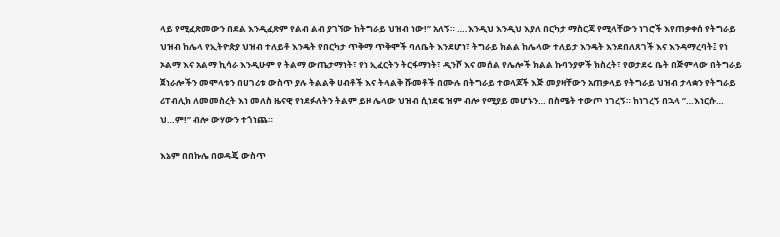ላይ የሚፈጽመውን በደል እንዲፈጽም የልብ ልብ ያገኘው ከትግራይ ህዝብ ነው!” አለኝ። ….እንዲህ እንዲህ እያለ በርካታ ማስርጃ የሚላቸውን ነገሮች እየጠቃቀሰ የትግራይ ህዝብ ከሌላ የኢትዮጵያ ህዝብ ተለይቶ እንዴት የበርካታ ጥቅማ ጥቅሞች ባለቤት እንደሆነ፣ ትግራይ ክልል ከሌላው ተለይታ እንዴት እንደበለጸገች እና እንዳማረባት፤ የነ ኦልማ እና አልማ ኪሳራ እንዲሁም የ ትልማ ውጤታማነት፣ የነ ኢፈርትን ትርፋማነት፣ ዲንሾ እና መሰል የሌሎች ክልል ኩባንያዎች ክስረት፣ የወታደሩ ቤት በጅምላው በትግራይ ጀነራሎችን መሞላቱን በሀገሪቱ ውስጥ ያሉ ትልልቅ ሀብቶች እና ትላልቅ ሹመቶች በሙሉ በትግራይ ተወላጆች እጅ መያዛቸውን አጠቃላይ የትግራይ ህዝብ ታላቋን የትግራይ ሪፐብሊክ ለመመስረት እነ መለስ ዜናዊ የነደፉለትን ትልም ይዞ ሌላው ህዝብ ሲነደፍ ዝም ብሎ የሚያይ መሆኑን… በስሜት ተውጦ ነገረኝ። ከነገረኝ በኋላ ”…እነርሱ… ህ…ም!” ብሎ ውሃውን ተጎነጨ።

እኔም በበኩሌ በወዳጄ ውስጥ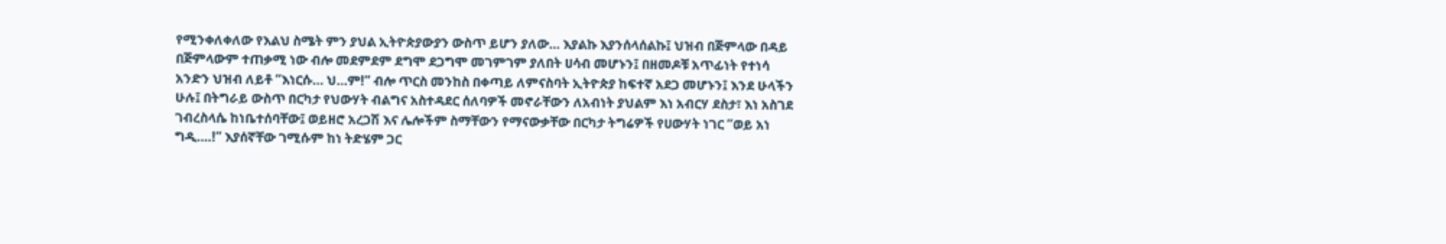የሚንቀለቀለው የእልህ ስሜት ምን ያህል ኢትዮጵያውያን ውስጥ ይሆን ያለው… እያልኩ እያንሰላሰልኩ፤ ህዝብ በጅምላው በዳይ በጅምላውም ተጠቃሚ ነው ብሎ መደምደም ደግሞ ደጋግሞ መገምገም ያለበት ሀሳብ መሆኑን፤ በዘመዶቹ አጥፊነት የተነሳ አንድን ህዝብ ለይቶ ”እነርሱ… ህ…ም!” ብሎ ጥርስ መንከስ በቀጣይ ለምናስባት ኢትዮጵያ ከፍተኛ አደጋ መሆኑን፤ እንደ ሁላችን ሁሉ፤ በትግራይ ውስጥ በርካታ የህውሃት ብልግና አስተዳደር ሰለባዎች መኖራቸውን ለአብነት ያህልም እነ አብርሃ ደስታ፣ እነ አስገደ ገብረስላሴ ከነቤተሰባቸው፤ ወይዘሮ አረጋሽ እና ሌሎችም ስማቸውን የማናውቃቸው በርካታ ትግሬዎች የሀውሃት ነገር ”ወይ አነ ግዲ….!” እያሰኛቸው ገሚሱም ከነ ትድሄም ጋር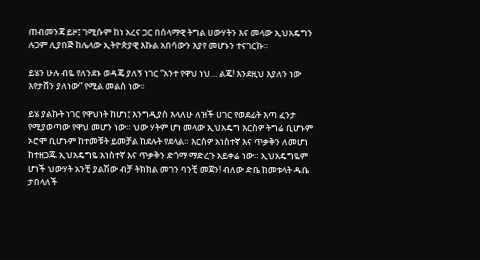ጠብመንጃ ይዞ፤ ገሚሱም ከነ አረና ጋር በሰላማዊ ትግል ሀውሃትን እና መላው ኢህአዴግን ሉጋም ሊያበጅ ከሌላው ኢትዮጵያዊ እኩል አበሳውን እያየ መሆኑን ተናገርኩ።

ይሄን ሁሉ ብዬ የለንደኑ ወዳጄ ያለኝ ነገር ”አንተ የዋህ ነህ… ልጄ! እንደዚህ እያለን ነው እየታሸን ያለነው” የሚል መልስ ነው።

ይሄ ያልኩት ነገር የዋህነት ከሆነ፤ እንግዲያስ እላለሁ ለዝች ሀገር የወደፊት እጣ ፈንታ የሚያወጣው የዋህ መሆን ነው። ህው ሃትም ሆነ መላው ኢህአዴግ እርስዎ ትግሬ ቢሆኑም ኦሮሞ ቢሆኑም ከተመቹት ይመቻል ከደሉት የደላል። እርስዎ አነስተኛ እና ጥቃቅን ለመሆነ ከተዘጋጁ ኢህአዴግዬ አነስተኛ እና ጥቃቅን ድጎማ ማድረጉ አይቀሬ ነው። ኢህአዴግዬም ሆነች ህውሃት አንቺ ያልሽው ብቻ ትክክል መገን ባንቺ መጀን! ብለው ድቤ ከመቱላት ዱቤ ታበላለች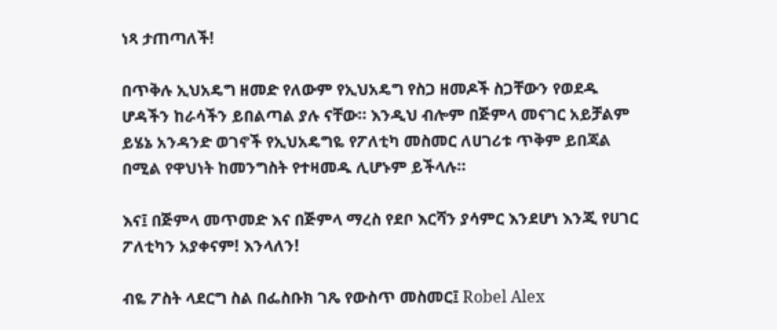ነጻ ታጠጣለች!

በጥቅሉ ኢህአዴግ ዘመድ የለውም የኢህአዴግ የስጋ ዘመዶች ስጋቸውን የወደዱ ሆዳችን ከራሳችን ይበልጣል ያሉ ናቸው። እንዲህ ብሎም በጅምላ መናገር አይቻልም ይሄኔ አንዳንድ ወገኖች የኢህአዴግዬ የፖለቲካ መስመር ለሀገሪቱ ጥቅም ይበጃል በሚል የዋህነት ከመንግስት የተዛመዱ ሊሆኑም ይችላሉ።

እና፤ በጅምላ መጥመድ እና በጅምላ ማረስ የደቦ እርሻን ያሳምር እንደሆነ እንጂ የሀገር ፖለቲካን አያቀናም! እንላለን!

ብዬ ፖስት ላደርግ ስል በፌስቡክ ገጼ የውስጥ መስመር፤ Robel Alex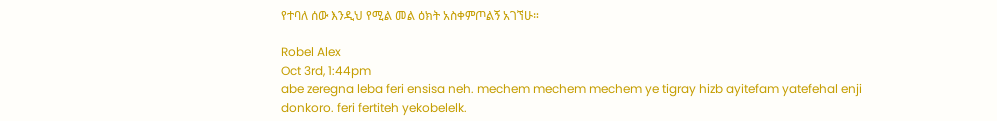የተባለ ሰው እንዲህ የሚል መል ዕክት አስቀምጦልኝ አገኘሁ።

Robel Alex
Oct 3rd, 1:44pm
abe zeregna leba feri ensisa neh. mechem mechem mechem ye tigray hizb ayitefam yatefehal enji donkoro. feri fertiteh yekobelelk.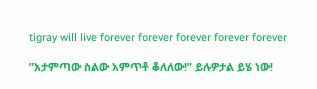tigray will live forever forever forever forever forever

”አታምጣው ስልው አምጥቶ ቆለለው!” ይሉዎታል ይሄ ነው!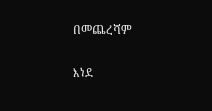በመጨረሻም

እነደ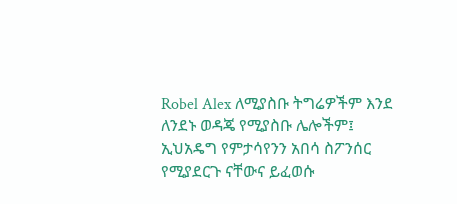Robel Alex ለሚያስቡ ትግሬዎችም እንደ ለንደኑ ወዳጄ የሚያስቡ ሌሎችም፤ ኢህአዴግ የምታሳየንን አበሳ ስፖንሰር የሚያደርጉ ናቸውና ይፈወሱ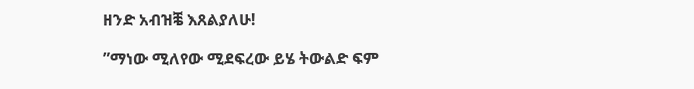ዘንድ አብዝⶬ እጸልያለሁ!

”ማነው ሚለየው ሚደፍረው ይሄ ትውልድ ፍም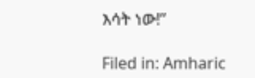እሳት ነው!”

Filed in: Amharic